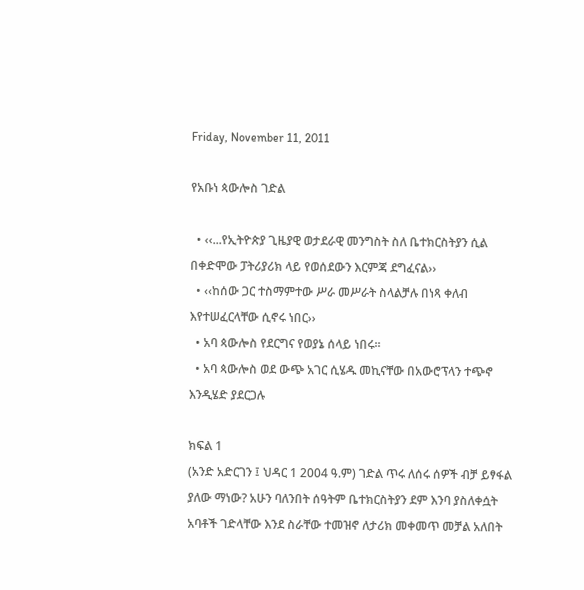Friday, November 11, 2011

የአቡነ ጳውሎስ ገድል

  • ‹‹...የኢትዮጵያ ጊዜያዊ ወታደራዊ መንግስት ስለ ቤተክርስትያን ሲል በቀድሞው ፓትሪያሪክ ላይ የወሰደውን እርምጃ ደግፈናል››
  • ‹‹ከሰው ጋር ተስማምተው ሥራ መሥራት ስላልቻሉ በነጻ ቀለብ እየተሠፈርላቸው ሲኖሩ ነበር››
  • አባ ጳውሎስ የደርግና የወያኔ ሰላይ ነበሩ፡፡
  • አባ ጳውሎስ ወደ ውጭ አገር ሲሄዱ መኪናቸው በአውሮፕላን ተጭኖ እንዲሄድ ያደርጋሉ

ክፍል 1
(አንድ አድርገን ፤ ህዳር 1 2004 ዓ.ም) ገድል ጥሩ ለሰሩ ሰዎች ብቻ ይፃፋል ያለው ማነው? አሁን ባለንበት ሰዓትም ቤተክርስትያን ደም እንባ ያስለቀሷት አባቶች ገድላቸው እንደ ስራቸው ተመዝኖ ለታሪክ መቀመጥ መቻል አለበት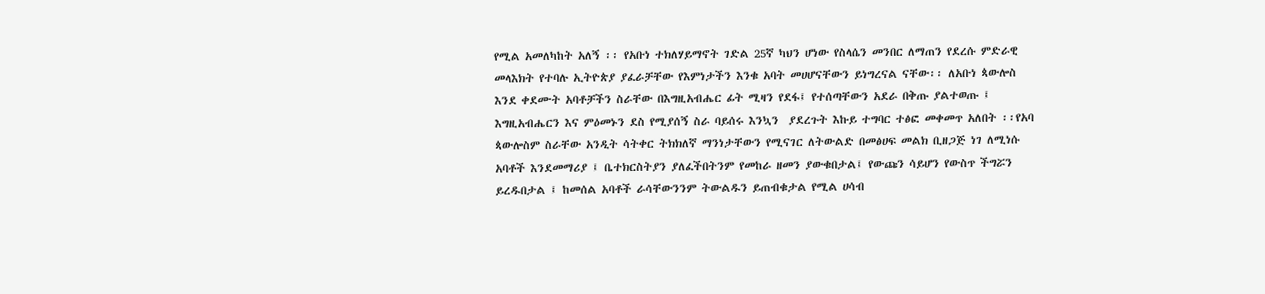የሚል አመለካከት አለኝ ፡፡ የአቡነ ተክለሃይማኖት ገድል 25ኛ ካህን ሆነው የስላሴን መንበር ለማጠን የደረሱ ምድራዊ መላእክት የተባሉ ኢትዮጵያ ያፈራቻቸው የእምነታችን እንቁ አባት መሀሆናቸውን ይነግረናል ናቸው፡፡ ለአቡነ ጳውሎስ እንደ ቀደሙት አባቶቻችን ስራቸው በእግዚአብሔር ፊት ሚዛን የደፋ፤ የተሰጣቸውን አደራ በቅጡ ያልተወጡ ፤ እግዚአብሔርን እና ምዕመኑን ደስ የሚያሰኝ ስራ ባይሰሩ እንኳን  ያደረጉት እኩይ ተግባር ተፅፎ መቀመጥ አለበት ፡፡የአባ ጳውሎስም ስራቸው አንዲት ሳትቀር ትክክለኛ ማንነታቸውን የሚናገር ለትውልድ በመፅሀፍ መልክ ቢዘጋጅ ነገ ለሚነሱ አባቶች እንደመማሪያ ፤ ቤተክርስትያን ያለፈችበትንም የመከራ ዘመን ያውቁበታል፤ የውጩን ሳይሆን የውስጥ ችግሯን ይረዱበታል ፤ ከመሰል አባቶች ራሳቸውንንም ትውልዱን ይጠብቁታል የሚል ሀሳብ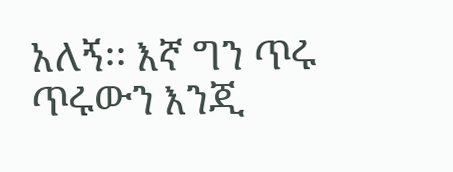አለኝ፡፡ እኛ ግን ጥሩ ጥሩውን እንጂ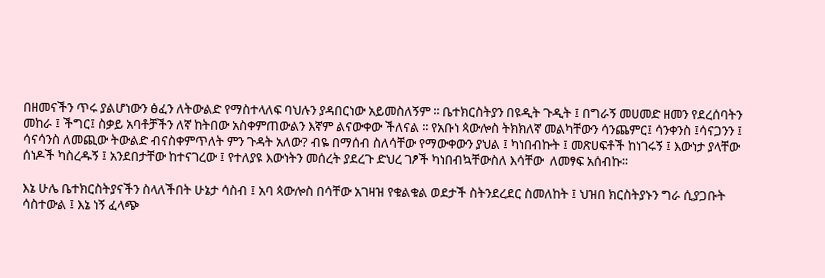በዘመናችን ጥሩ ያልሆነውን ፅፈን ለትውልድ የማስተላለፍ ባህሉን ያዳበርነው አይመስለኝም ፡፡ ቤተክርስትያን በዩዲት ጉዲት ፤ በግራኝ መሀመድ ዘመን የደረሰባትን መከራ ፤ ችግር፤ ስቃይ አባቶቻችን ለኛ ከትበው አስቀምጠውልን እኛም ልናውቀው ችለናል ፡፡ የአቡነ ጳውሎስ ትክክለኛ መልካቸውን ሳንጨምር፤ ሳንቀንስ ፤ሳናጋንን ፤ ሳናሳንስ ለመጪው ትውልድ ብናስቀምጥለት ምን ጉዳት አለው? ብዬ በማሰብ ስለሳቸው የማውቀውን ያህል ፤ ካነበብኩት ፤ መጽሀፍቶች ከነገሩኝ ፤ እውነታ ያላቸው ሰነዶች ካስረዱኝ ፤ አንደበታቸው ከተናገረው ፤ የተለያዩ እውነትን መሰረት ያደረጉ ድህረ ገፆች ካነበብኳቸውስለ እሳቸው  ለመፃፍ አሰብኩ፡፡

እኔ ሁሌ ቤተክርስትያናችን ስላለችበት ሁኔታ ሳስብ ፤ አባ ጳውሎስ በሳቸው አገዛዝ የቁልቁል ወደታች ስትንደረደር ስመለከት ፤ ህዝበ ክርስትያኑን ግራ ሲያጋቡት ሳስተውል ፤ እኔ ነኝ ፈላጭ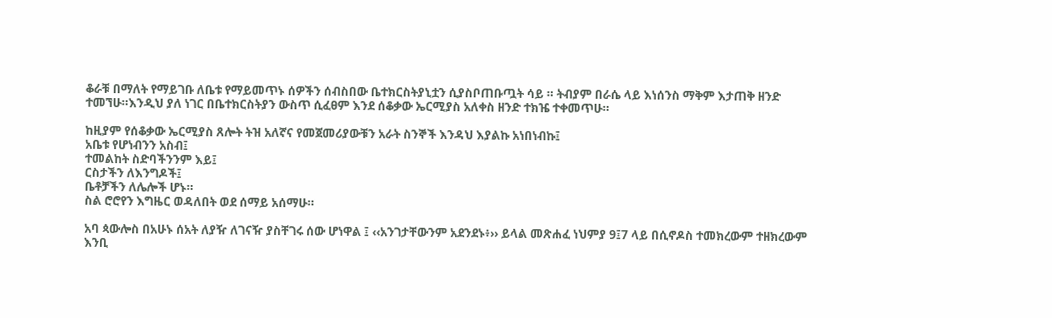ቆራቹ በማለት የማይገቡ ለቤቱ የማይመጥኑ ሰዎችን ሰብስበው ቤተክርስትያኒቷን ሲያስቦጠቡጧት ሳይ ። ትብያም በራሴ ላይ እነሰንስ ማቅም እታጠቅ ዘንድ ተመኘሁ።እንዲህ ያለ ነገር በቤተክርስትያን ውስጥ ሲፈፀም እንደ ሰቆቃው ኤርሚያስ አለቀስ ዘንድ ተክዤ ተቀመጥሁ።

ከዚያም የሰቆቃው ኤርሚያስ ጸሎት ትዝ አለኛና የመጀመሪያውቹን አራት ስንኞች እንዳህ እያልኩ አነበነብኩ፤
አቤቱ የሆነብንን አስብ፤
ተመልከት ስድባችንንም እይ፤
ርስታችን ለእንግዶች፤
ቤቶቻችን ለሌሎች ሆኑ።
ስል ሮሮየን እግዜር ወዳለበት ወደ ሰማይ አሰማሁ።

አባ ጳውሎስ በአሁኑ ሰአት ለያዥ ለገናዥ ያስቸገሩ ሰው ሆነዋል ፤ ‹‹አንገታቸውንም አደንደኑ፥›› ይላል መጽሐፈ ነህምያ 9፤7 ላይ በሲኖዶስ ተመክረውም ተዘክረውም እንቢ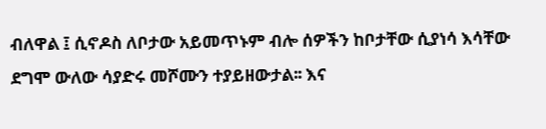ብለዋል ፤ ሲኖዶስ ለቦታው አይመጥኑም ብሎ ሰዎችን ከቦታቸው ሲያነሳ እሳቸው ደግሞ ውለው ሳያድሩ መሾሙን ተያይዘውታል፡፡ እና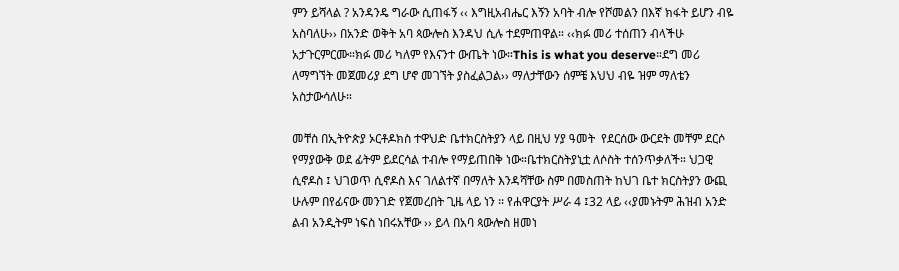ምን ይሻላል ? አንዳንዴ ግራው ሲጠፋኝ ‹‹ እግዚአብሔር እኝን አባት ብሎ የሾመልን በእኛ ክፋት ይሆን ብዬ አስባለሁ›› በአንድ ወቅት አባ ጳውሎስ እንዳህ ሲሉ ተደምጠዋል። ‹‹ክፉ መሪ ተሰጠን ብላችሁ አታጉርምርሙ።ክፉ መሪ ካለም የእናንተ ውጤት ነው።This is what you deserve።ደግ መሪ ለማግኘት መጀመሪያ ደግ ሆኖ መገኘት ያስፈልጋል›› ማለታቸውን ሰምቼ እህህ ብዬ ዝም ማለቴን አስታውሳለሁ።

መቸስ በኢትዮጵያ ኦርቶዶክስ ተዋህድ ቤተክርስትያን ላይ በዚህ ሃያ ዓመት  የደርሰው ውርደት መቸም ደርሶ የማያውቅ ወደ ፊትም ይደርሳል ተብሎ የማይጠበቅ ነው።ቤተክርስትያኒቷ ለሶስት ተሰንጥቃለች። ህጋዊ ሲኖዶስ ፤ ህገወጥ ሲኖዶስ እና ገለልተኛ በማለት እንዳሻቸው ስም በመስጠት ከህገ ቤተ ክርስትያን ውጪ ሁሉም በየፊናው መንገድ የጀመረበት ጊዜ ላይ ነን ፡፡ የሐዋርያት ሥራ 4 ፤32 ላይ ‹‹ያመኑትም ሕዝብ አንድ ልብ አንዲትም ነፍስ ነበሩአቸው ›› ይላ በአባ ጳውሎስ ዘመነ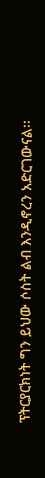ፕትርያርክነት ግን ይህው ሶስት ልብ እንዲኖረን አድርገውናል፡፡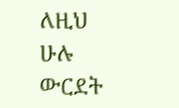ለዚህ ሁሉ ውርደት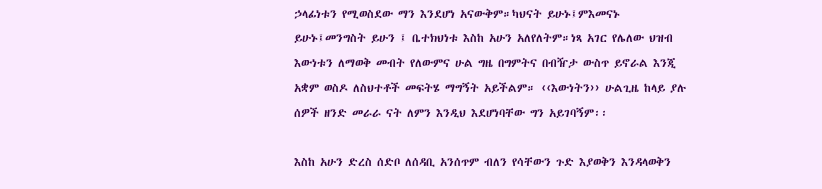ኃላፊነቱን የሚወስደው ማን እንደሆነ አናውቅም።ካህናት ይሁኑ፤ምእመናኑ ይሁኑ፤መንግስት ይሁን ፤ ቤተክህነቱ እስከ አሁን አለየለትም።ነጻ አገር የሌለው ህዝብ እውነቱን ለማወቅ መብት የለውምና ሁል ግዜ በግምትና በብዥታ ውስጥ ይኖራል እንጂ አቋም ወስዶ ለስህተቶች መፍትሄ ማግኝት አይችልም። ‹‹እውነትን›› ሁልጊዜ ከላይ ያሉ ሰዎች ዘንድ መራራ ናት ለምን እንዲህ እደሆነባቸው ግን አይገባኝም፡፡

እስከ አሁን ድረስ ሰድቦ ለሰዳቢ አንሰጥም ብለን የሳቸውን ጉድ እያወቅን እንዳላወቅን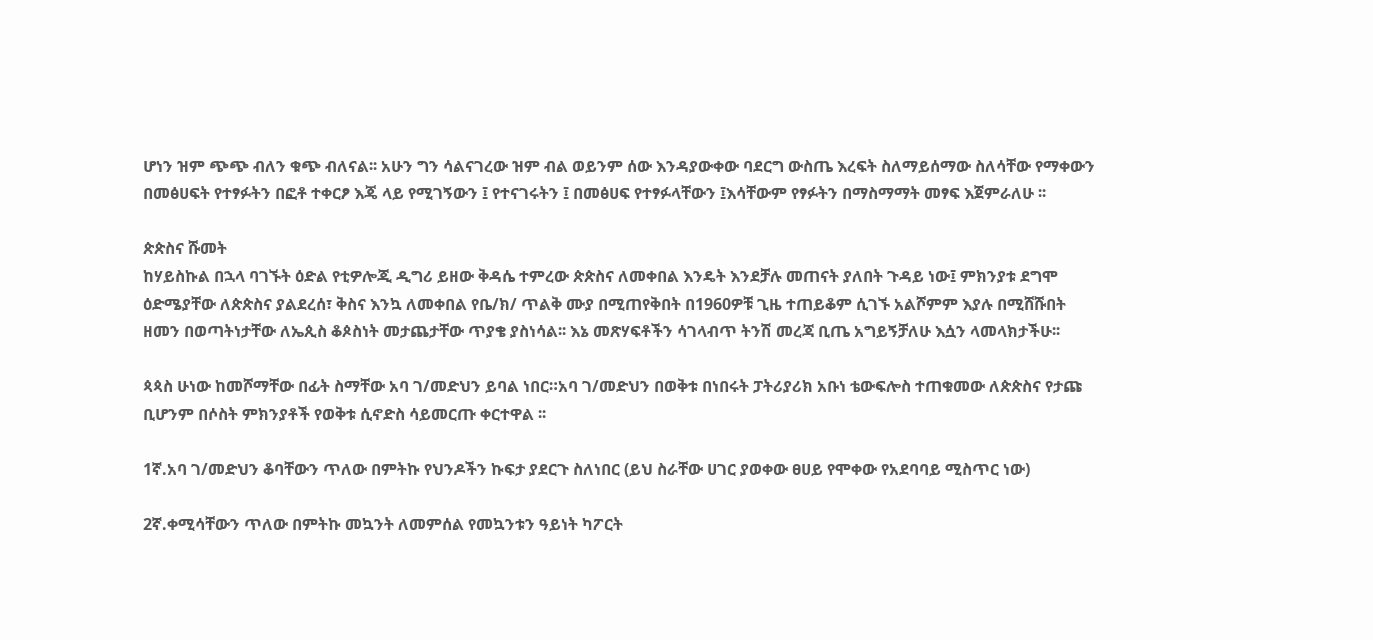ሆነን ዝም ጭጭ ብለን ቁጭ ብለናል፡፡ አሁን ግን ሳልናገረው ዝም ብል ወይንም ሰው እንዳያውቀው ባደርግ ውስጤ እረፍት ስለማይሰማው ስለሳቸው የማቀውን በመፅሀፍት የተፃፉትን በፎቶ ተቀርፆ እጄ ላይ የሚገኝውን ፤ የተናገሩትን ፤ በመፅሀፍ የተፃፉላቸውን ፤እሳቸውም የፃፉትን በማስማማት መፃፍ እጀምራለሁ ፡፡

ጵጵስና ሹመት
ከሃይስኩል በኋላ ባገኙት ዕድል የቲዎሎጂ ዲግሪ ይዘው ቅዳሴ ተምረው ጵጵስና ለመቀበል እንዴት እንደቻሉ መጠናት ያለበት ጉዳይ ነው፤ ምክንያቱ ደግሞ ዕድሜያቸው ለጵጵስና ያልደረሰ፣ ቅስና እንኳ ለመቀበል የቤ/ክ/ ጥልቅ ሙያ በሚጠየቅበት በ1960ዎቹ ጊዜ ተጠይቆም ሲገኙ አልሾምም እያሉ በሚሸሹበት ዘመን በወጣትነታቸው ለኤጲስ ቆጶስነት መታጨታቸው ጥያቄ ያስነሳል፡፡ እኔ መጽሃፍቶችን ሳገላብጥ ትንሽ መረጃ ቢጤ አግይኝቻለሁ እሷን ላመላክታችሁ፡፡

ጳጳስ ሁነው ከመሾማቸው በፊት ስማቸው አባ ገ/መድህን ይባል ነበር።አባ ገ/መድህን በወቅቱ በነበሩት ፓትሪያሪክ አቡነ ቴውፍሎስ ተጠቁመው ለጵጵስና የታጩ ቢሆንም በሶስት ምክንያቶች የወቅቱ ሲኖድስ ሳይመርጡ ቀርተዋል ፡፡

1ኛ.አባ ገ/መድህን ቆባቸውን ጥለው በምትኩ የህንዶችን ኩፍታ ያደርጉ ስለነበር (ይህ ስራቸው ሀገር ያወቀው ፀሀይ የሞቀው የአደባባይ ሚስጥር ነው)

2ኛ.ቀሚሳቸውን ጥለው በምትኩ መኳንት ለመምሰል የመኳንቱን ዓይነት ካፖርት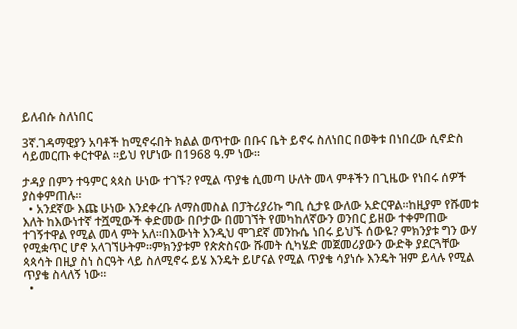ይለብሱ ስለነበር

3ኛ.ገዳማዊያን አባቶች ከሚኖሩበት ክልል ወጥተው በቡና ቤት ይኖሩ ስለነበር በወቅቱ በነበረው ሲኖድስ ሳይመርጡ ቀርተዋል ፡፡ይህ የሆነው በ1968 ዓ.ም ነው።

ታዳያ በምን ተዓምር ጳጳስ ሁነው ተገኙ? የሚል ጥያቄ ሲመጣ ሁለት መላ ምቶችን በጊዜው የነበሩ ሰዎች ያስቀምጠሉ።
  • አንደኛው እጩ ሁነው እንደቀረቡ ለማስመስል በፓትሪያሪኩ ግቢ ሲታዩ ውለው አድርዋል።ከዚያም የሹመቱ እለት ከእውነተኛ ተሿሚውች ቀድመው በቦታው በመገኘት የመካከለኛውን ወንበር ይዘው ተቀምጠው ተገኝተዋል የሚል መላ ምት አለ።በእውነት እንዲህ ሞገደኛ መንኩሴ ነበሩ ይህኙ ሰውዬ? ምክንያቱ ግን ውሃ የሚቋጥር ሆኖ አላገኘሁትም።ምክንያቱም የጵጵስናው ሹመት ሲካሄድ መጀመሪያውን ውድቅ ያደርጓቸው ጳጳሳት በዚያ ስነ ስርዓት ላይ ስለሚኖሩ ይሄ እንዴት ይሆናል የሚል ጥያቄ ሳያነሱ እንዴት ዝም ይላሉ የሚል ጥያቄ ስላለኝ ነው።
  •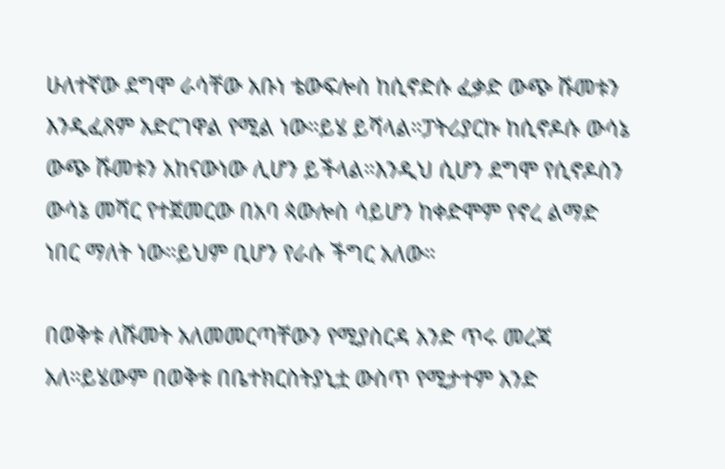ሁለተኛው ደግሞ ራሳቸው አቡነ ቴውፍሎስ ከሲኖድሱ ፈቃድ ውጭ ሹመቱን እንዲፈጸም አድርገዋል የሚል ነው።ይሄ ይሻላል።ፓትሪያርኩ ከሲኖዶሱ ውሳኔ ውጭ ሹመቱን አከናውነው ሊሆን ይችላል።እንዲህ ሲሆን ደግሞ የሲኖዶስን ውሳኔ መሻር የተጀመርው በአባ ጳውሎስ ሳይሆን ከቀድሞም የኖረ ልማድ ነበር ማለት ነው።ይህም ቢሆን የራሱ ችግር አለው።

በወቅቱ ለሹመት አለመመርጣቸውን የሚያስርዳ አንድ ጥሩ መረጃ አለ።ይሄውም በወቅቱ በቤተክርስትያኒቷ ውስጥ የሚታተም አንድ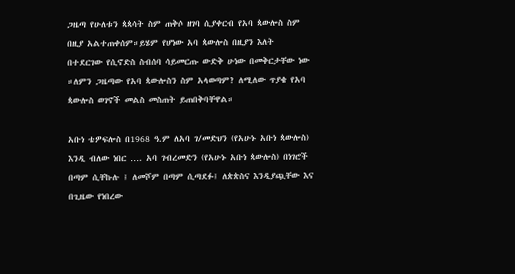ጋዜጣ የሁለቱን ጳጳሳት ስም ጠቅሶ ዘገባ ሲያቀርብ የአባ ጳውሎስ ስም በዚያ አልተጠቀሰም።ይሄም የሆነው አባ ጳውሎስ በዚያን እለት በተደርገው የሲኖድስ ስብሰባ ሳይመርጡ ውድቅ ሁነው በመቅርታቸው ነው ።ለምን ጋዜጣው የአባ ጳውሎስን ስም አላወጣም? ለሚለው ጥያቄ የአባ ጳውሎስ ወገኖች መልስ መስጠት ይጠበቅባቸዋል።

አቡነ ቴዎፍሎስ በ1968 ዓ.ም ለአባ ገ/መድህን (የአሁኑ አቡነ ጳውሎስ) እንዲ ብለው ነበር …. አባ ገብረመድን (የአሁኑ አቡነ ጳውሎስ) በነገሮች በጣም ሲቸኩሉ ፤ ለመሾም በጣም ሲጣደፉ፤ ለጵጵስና እንዲያጯቸው እና በጊዜው የነበረው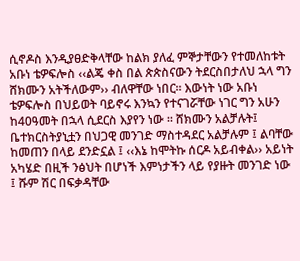ሲኖዶስ እንዲያፀድቅላቸው ከልክ ያለፈ ምኞታቸውን የተመለከቱት አቡነ ቴዎፍሎስ ‹‹ልጄ ቀስ በል ጵጵስናውን ትደርስበታለህ ኋላ ግን ሸክሙን አትችለውም›› ብለዋቸው ነበር፡፡ እውነት ነው አቡነ ቴዎፍሎስ በህይወት ባይኖሩ እንኳን የተናገሯቸው ነገር ግን አሁን ከ40ዓመት በኋላ ሲደርስ እያየን ነው ፡፡ ሸክሙን አልቻሉት፤ ቤተክርስትያኒቷን በህጋዊ መንገድ ማስተዳደር አልቻሉም ፤ ልባቸው ከመጠን በላይ ደንድኗል ፤ ‹‹እኔ ከሞትኩ ሰርዶ አይብቀል›› አይነት አካሄድ በዚች ንፅህት በሆነች እምነታችን ላይ የያዙት መንገድ ነው ፤ ሹም ሽር በፍቃዳቸው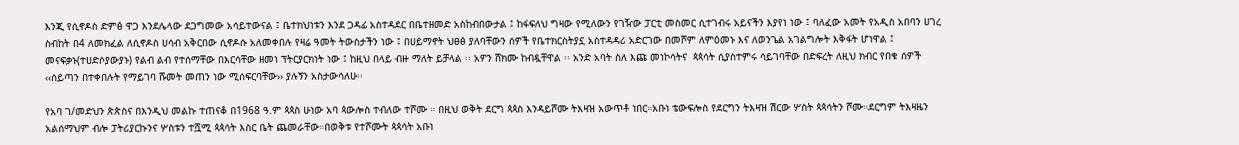እንጂ የሲኖዶስ ድምፅ ዋጋ እንደሌላው ደጋግመው አሳይተውናል ፤ ቤተክህነቱን እንደ ጋዳፊ አስተዳደር በቤተዘመድ አስከብበውታል ፤ ከፋፍለህ ግዛው የሚለውን የገዥው ፓርቲ መስመር ሲተገብሩ አይናችን እያየነ ነው ፤ ባለፈው አመት የአዲስ አበባን ሀገረ ስብከት በ4 ለመክፈል ለሲኖዶስ ሀሳብ አቅርበው ሲኖዶሱ አለመቀበሉ የዛሬ ዓመት ትውስታችን ነው ፤ በሀይማኖት ህፀፅ ያለባቸውን ሰዎች የቤተክርስትያኗ አስተዳዳሪ አድርገው በመሾም ለምዕመኑ እና ለወንጌል አገልግሎት እቅፋት ሆነዋል ፤ መናፍቃኑ(ተሀድሶያውያኑ) የልብ ልብ የተሰማቸው በእርሳቸው ዘመነ ፕትርያርክነት ነው ፤ ከዚህ በላይ ብዙ ማለት ይቻላል ፡፡ አዎን ሸክሙ ከብዷቸዋል ፡፡ አንድ አባት ስለ እጩ መነኮሳትና  ጳጳሳት ሲያስተምሩ ሳይገባቸው በድፍረት ለዚህ ክብር የበቁ ሰዎች ‹‹ሰይጣን በተቀበሉት የማይገባ ሹመት መጠን ነው ሚሰፍርባቸው›› ያሉኝን አስታውሳለሁ፡፡

የአባ ገ/መድህን ጵጵስና በእንዲህ መልኩ ተጠናቆ በ1968 ዓ.ም ጳጳስ ሁነው አባ ጳውሎስ ተብለው ተሾሙ ። በዚህ ወቅት ደርግ ጳጳስ እንዳይሾሙ ትእዛዝ አውጥቶ ነበር።አቡነ ቴውፍሎስ የደርግን ትእዛዝ ሽርው ሦስት ጳጳሳትን ሾሙ።ደርግም ትእዛዜን አልሰማህም ብሎ ፓትሪያርኩንና ሦስቱን ተሿሚ ጳጳሳት እስር ቤት ጨመራቸው።በወቅቱ የተሾሙት ጳጳሳት አቡነ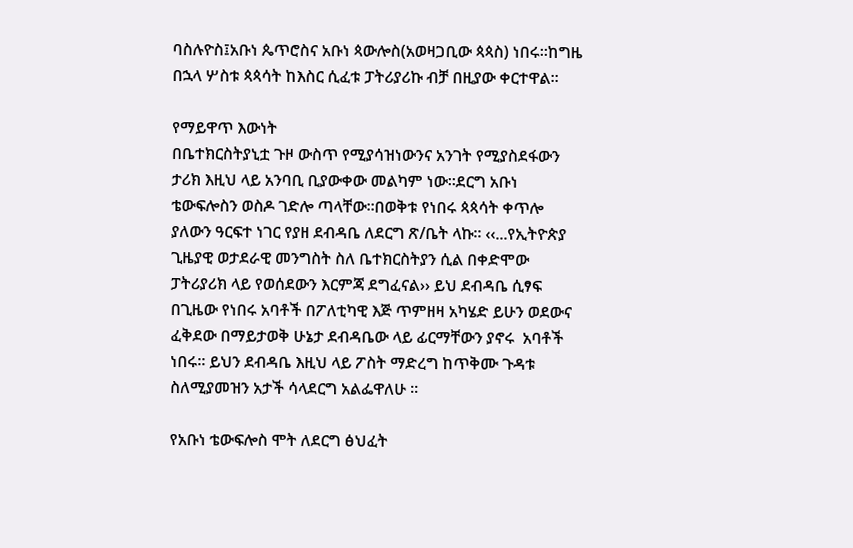ባስሉዮስ፤አቡነ ጴጥሮስና አቡነ ጳውሎስ(አወዛጋቢው ጳጳስ) ነበሩ።ከግዜ በኋላ ሦስቱ ጳጳሳት ከእስር ሲፈቱ ፓትሪያሪኩ ብቻ በዚያው ቀርተዋል።

የማይዋጥ እውነት
በቤተክርስትያኒቷ ጉዞ ውስጥ የሚያሳዝነውንና አንገት የሚያስደፋውን ታሪክ እዚህ ላይ አንባቢ ቢያውቀው መልካም ነው።ደርግ አቡነ ቴውፍሎስን ወስዶ ገድሎ ጣላቸው።በወቅቱ የነበሩ ጳጳሳት ቀጥሎ ያለውን ዓርፍተ ነገር የያዘ ደብዳቤ ለደርግ ጽ/ቤት ላኩ፡፡ ‹‹...የኢትዮጵያ ጊዜያዊ ወታደራዊ መንግስት ስለ ቤተክርስትያን ሲል በቀድሞው ፓትሪያሪክ ላይ የወሰደውን እርምጃ ደግፈናል›› ይህ ደብዳቤ ሲፃፍ በጊዜው የነበሩ አባቶች በፖለቲካዊ እጅ ጥምዘዛ አካሄድ ይሁን ወደውና ፈቅደው በማይታወቅ ሁኔታ ደብዳቤው ላይ ፊርማቸውን ያኖሩ  አባቶች ነበሩ፡፡ ይህን ደብዳቤ እዚህ ላይ ፖስት ማድረግ ከጥቅሙ ጉዳቱ ስለሚያመዝን አታች ሳላደርግ አልፌዋለሁ ፡፡

የአቡነ ቴውፍሎስ ሞት ለደርግ ፅህፈት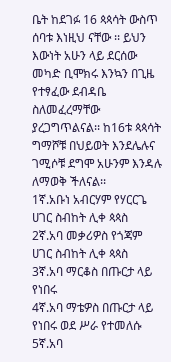ቤት ከደገፉ 16 ጳጳሳት ውስጥ ሰባቱ እነዚህ ናቸው ፡፡ ይህን እውነት አሁን ላይ ደርሰው መካድ ቢሞክሩ እንኳን በጊዜ የተፃፈው ደብዳቤ ስለመፈረማቸው ያረጋግጥልናል፡፡ ከ16ቱ ጳጳሳት ግማሾቹ በህይወት እንደሌሉና ገሚሶቹ ደግሞ አሁንም እንዳሉ ለማወቅ ችለናል፡፡
1ኛ.አቡነ አብርሃም የሃርርጌ ሀገር ስብከት ሊቀ ጳጳስ
2ኛ.አባ መቃሪዎስ የጎጃም ሀገር ስብከት ሊቀ ጳጳስ
3ኛ.አባ ማርቆስ በጡርታ ላይ የነበሩ
4ኛ.አባ ማቴዎስ በጡርታ ላይ የነበሩ ወደ ሥራ የተመለሱ
5ኛ.አባ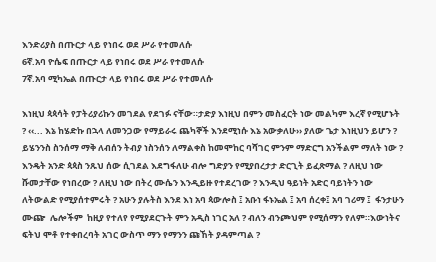እንድሪያስ በጡርታ ላይ የነበሩ ወደ ሥራ የተመለሱ
6ኛ.አባ ዮሴፍ በጡርታ ላይ የነበሩ ወደ ሥራ የተመለሱ
7ኛ.አባ ሚካኤል በጡርታ ላይ የነበሩ ወደ ሥራ የተመለሱ

እነዚህ ጳጳሳት የፓትሪያሪኩን መገደል የደገፉ ናቸው።ታድያ እነዚህ በምን መስፈርት ነው መልካም እረኛ የሚሆኑት ? ‹‹... እኔ ከሄድኩ በኋላ ለመንጋው የማይራሩ ጨካኞች እንደሚነሱ እኔ አውቃለሁ›› ያለው ጌታ እነዚህን ይሆን ? ይሄንንስ ስንሰማ ማቅ ለብሰን ትብያ ነስንሰን ለማልቀስ ከመሞከር ባሻገር ምንም ማድርግ አንችልም ማለት ነው ? እንዴት አንድ ጳጳስ ንጹህ ሰው ሲገደል እደግፋለሁ ብሎ ግድያን የሚያበረታታ ድርጊት ይፈጽማል ? ለዚህ ነው ሹመታቸው የነበረው ? ለዚህ ነው በትረ ሙሴን እንዲይዙ የተደረገው ? እንዲህ ዓይነት አድር ባይነትን ነው ለትውልድ የሚያሰተምሩት ? አሁን ያሉትስ እንደ እነ አባ ጳውሎስ ፤ አቡነ ፋኑኤል ፤ አባ ሰረቀ፤ አባ ገሪማ ፤  ፋንታሁን ሙጬ  ሌሎችም  ከዚያ የተለየ የሚያደርጉት ምን አዲስ ነገር አለ ? ብለን ብንጮህም የሚሰማን የለም።እውነትና ፍትህ ሞቶ የተቀበረባት አገር ውስጥ ማን የማንን ጩኸት ያዳምጣል ?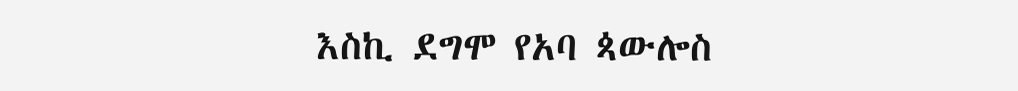እስኪ ደግሞ የአባ ጳውሎስ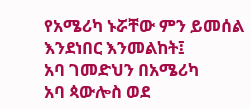የአሜሪካ ኑሯቸው ምን ይመሰል እንደነበር እንመልከት፤
አባ ገመድህን በአሜሪካ
አባ ጳውሎስ ወደ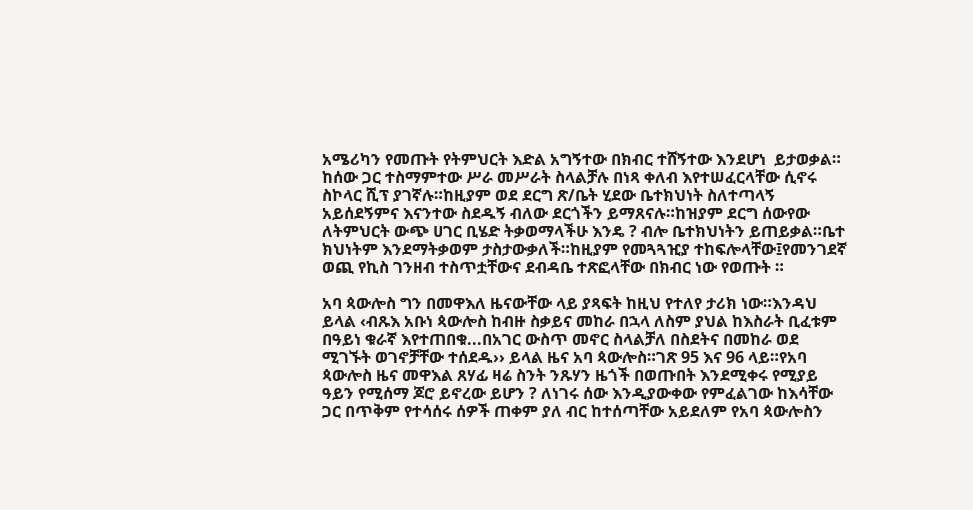አሜሪካን የመጡት የትምህርት እድል አግኝተው በክብር ተሸኝተው እንደሆነ  ይታወቃል። ከሰው ጋር ተስማምተው ሥራ መሥራት ስላልቻሉ በነጻ ቀለብ እየተሠፈርላቸው ሲኖሩ ስኮላር ሺፕ ያገኛሉ።ከዚያም ወደ ደርግ ጽ/ቤት ሂደው ቤተክህነት ስለተጣላኝ አይሰደኝምና እናንተው ስደዱኝ ብለው ደርጎችን ይማጸናሉ።ከዝያም ደርግ ሰውየው ለትምህርት ውጭ ሀገር ቢሄድ ትቃወማላችሁ እንዴ ? ብሎ ቤተክህነትን ይጠይቃል።ቤተ ክህነትም እንደማትቃወም ታስታውቃለች።ከዚያም የመጓጓዢያ ተከፍሎላቸው፤የመንገደኛ ወጪ የኪስ ገንዘብ ተስጥቷቸውና ደብዳቤ ተጽፎላቸው በክብር ነው የወጡት ።

አባ ጳውሎስ ግን በመዋእለ ዜናውቸው ላይ ያጻፍት ከዚህ የተለየ ታሪክ ነው።እንዳህ ይላል ‹ብጹእ አቡነ ጳውሎስ ከብዙ ስቃይና መከራ በኋላ ለስም ያህል ከእስራት ቢፈቱም በዓይነ ቁራኛ እየተጠበቁ...በአገር ውስጥ መኖር ስላልቻለ በስደትና በመከራ ወደ ሚገኙት ወገኖቻቸው ተሰደዱ›› ይላል ዜና አባ ጳውሎስ።ገጽ 95 እና 96 ላይ።የአባ ጳውሎስ ዜና መዋእል ጸሃፊ ዛሬ ስንት ንጹሃን ዜጎች በወጡበት እንደሚቀሩ የሚያይ ዓይን የሚሰማ ጆሮ ይኖረው ይሆን ? ለነገሩ ሰው እንዲያውቀው የምፈልገው ከእሳቸው ጋር በጥቅም የተሳሰሩ ሰዎች ጠቀም ያለ ብር ከተሰጣቸው አይደለም የአባ ጳውሎስን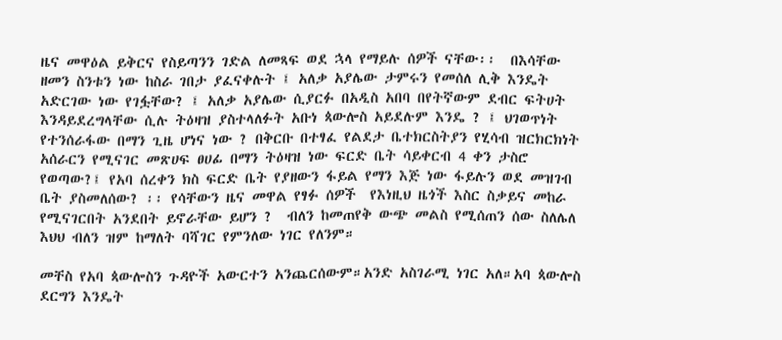ዜና መዋዕል ይቅርና የስይጣንን ገድል ለመጻፍ ወደ ኋላ የማይሉ ሰዎች ናቸው፡፡  በእሳቸው  ዘመን ስንቱን ነው ከስራ ገበታ ያፈናቀሉት ፤ አለቃ አያሌው ታምሩን የመሰለ ሊቅ እንዴት አድርገው ነው የገፏቸው? ፤ አለቃ አያሌው ሲያርፉ በአዲስ አበባ በየትኛውም ደብር ፍትሀት እንዳይደረግላቸው ሲሉ ትዕዛዝ ያስተላለፉት አቡነ ጳውሎስ አይደሉም እንዴ ? ፤ ህገወጥነት የተንሰራፋው በማን ጊዜ ሆነና ነው ? በቅርቡ በተፃፈ የልደታ ቤተክርስትያን የሂሳብ ዝርክርክነት አሰራርን የሚናገር መጽሀፍ ፀሀፊ በማን ትዕዛዝ ነው ፍርድ ቤት ሳይቀርብ 4 ቀን ታስሮ የወጣው?፤ የአባ ሰረቀን ክስ ፍርድ ቤት የያዘውን ፋይል የማን እጅ ነው ፋይሉን ወደ መዝገብ ቤት ያስመለሰው? ፡፡ የሳቸውን ዜና መዋል የፃፉ ሰዎች  የእነዚህ ዜጎች እስር ስቃይና መከራ የሚናገርበት አንደበት ይኖራቸው ይሆን ?  ብለን ከመጠየቅ ውጭ መልስ የሚሰጠን ሰው ስለሌለ እህህ ብለን ዝም ከማለት ባሻገር የምንለው ነገር የለንም።

መቸስ የአባ ጳውሎስን ጉዳዮች አውርተን አንጨርሰውም።አንድ አስገራሚ ነገር አለ።አባ ጳውሎስ ደርግን እንዴት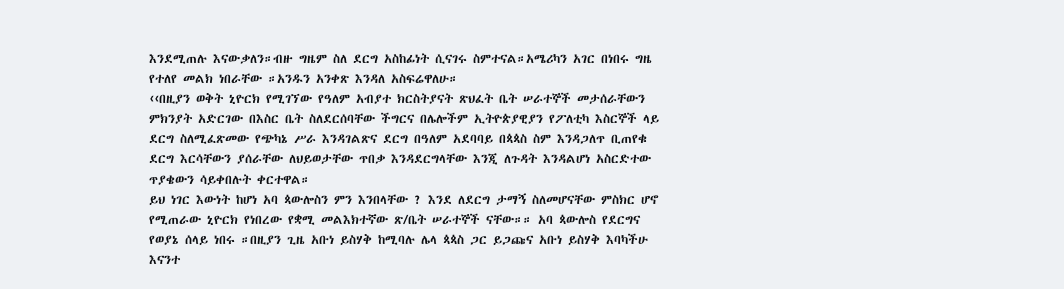እንደሚጠሉ እናውቃለን።ብዙ ግዜም ስለ ደርግ አስከፊነት ሲናገሩ ስምተናል።አሜሪካን አገር በነበሩ ግዜ የተለየ መልክ ነበራቸው ።አንዱን አንቀጽ እንዳለ አስፍሬዋለሁ።
‹‹በዚያን ወቅት ኒዮርክ የሚገኘው የዓለም አብያተ ክርስትያናት ጽህፈት ቤት ሠራተኞች መታሰራቸውን ምክንያት አድርገው በእስር ቤት ስለደርሰባቸው ችግርና በሌሎችም ኢትዮጵያዊያን የፖለቲካ እስርኞች ላይ ደርግ ስለሚፈጽመው የጭካኔ ሥራ እንዳገልጽና ደርግ በዓለም አደባባይ በጳጳስ ስም እንዳጋለጥ ቢጠየቁ ደርግ እርሳቸውን ያሰራቸው ለህይወታቸው ጥበቃ እንዳደርግላቸው እንጂ ለጉዳት እንዳልሆነ አስርድተው ጥያቄውን ሳይቀበሉት ቀርተዋል።
ይህ ነገር እውነት ከሆነ አባ ጳውሎስን ምን እንበላቸው ? እንደ ለደርግ ታማኝ ስለመሆናቸው ምስክር ሆኖ የሚጠራው ኒዮርክ የነበረው የቋሚ መልእክተኛው ጽ/ቤት ሠራተኞች ናቸው።። አባ ጳውሎስ የደርግና የወያኔ ሰላይ ነበሩ ።በዚያን ጊዜ አቡነ ይስሃቅ ከሚባሉ ሌላ ጳጳስ ጋር ይጋጩና አቡነ ይስሃቅ እባካችሁ እናንተ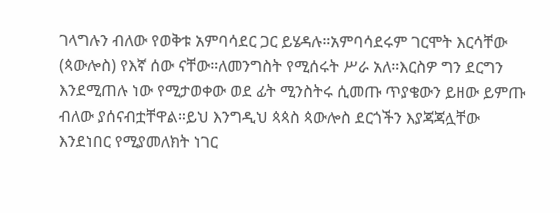ገላግሉን ብለው የወቅቱ አምባሳደር ጋር ይሄዳሉ።አምባሳደሩም ገርሞት እርሳቸው (ጳውሎስ) የእኛ ሰው ናቸው።ለመንግስት የሚሰሩት ሥራ አለ።እርስዎ ግን ደርግን እንደሚጠሉ ነው የሚታወቀው ወደ ፊት ሚንስትሩ ሲመጡ ጥያቄውን ይዘው ይምጡ ብለው ያሰናብቷቸዋል።ይህ እንግዲህ ጳጳስ ጳውሎስ ደርጎችን እያጃጃሏቸው እንደነበር የሚያመለክት ነገር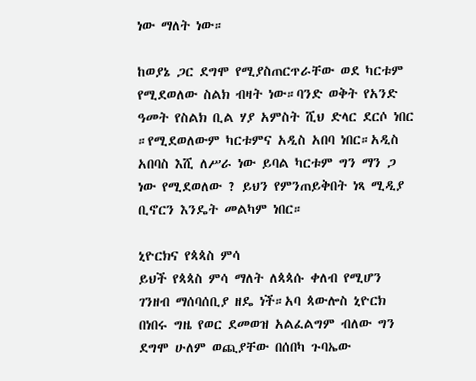ነው ማለት ነው።

ከወያኔ ጋር ደግሞ የሚያስጠርጥራቸው ወደ ካርቱም የሚደወለው ስልክ ብዛት ነው።ባንድ ወቅት የአንድ ዓመት የስልክ ቢል ሃያ አምስት ሺህ ድላር ደርሶ ነበር ።የሚደወለውም ካርቱምና አዲስ አበባ ነበር።አዲስ አበባስ እሺ ለሥራ ነው ይባል ካርቱም ግን ማን ጋ ነው የሚደወለው ? ይህን የምንጠይቅበት ነጻ ሚዲያ ቢኖርን እንዴት መልካም ነበር።

ኒዮርክና የጳጳስ ምሳ
ይህች የጳጳስ ምሳ ማለት ለጳጳሱ ቀለብ የሚሆን ገንዘብ ማሰባሰቢያ ዘዴ ነች።አባ ጳውሎስ ኒዮርክ በነበሩ ግዜ የወር ደመወዝ አልፈልግም ብለው ግን ደግሞ ሁለም ወጪያቸው በሰበካ ጉባኤው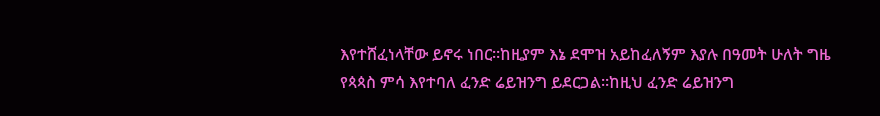እየተሸፈነላቸው ይኖሩ ነበር።ከዚያም እኔ ደሞዝ አይከፈለኝም እያሉ በዓመት ሁለት ግዜ የጳጳስ ምሳ እየተባለ ፈንድ ሬይዝንግ ይደርጋል።ከዚህ ፈንድ ሬይዝንግ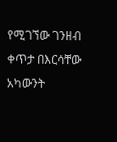የሚገኘው ገንዘብ ቀጥታ በእርሳቸው አካውንት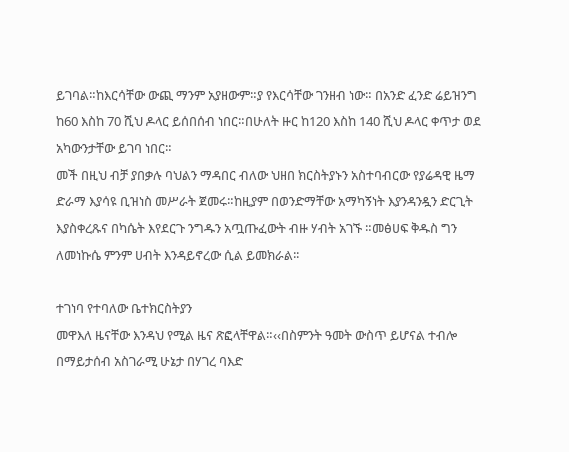ይገባል።ከእርሳቸው ውጪ ማንም አያዘውም።ያ የእርሳቸው ገንዘብ ነው። በአንድ ፈንድ ሬይዝንግ ከ60 እስከ 70 ሺህ ዶላር ይሰበሰብ ነበር።በሁለት ዙር ከ120 እስከ 140 ሺህ ዶላር ቀጥታ ወደ አካውንታቸው ይገባ ነበር።
መች በዚህ ብቻ ያበቃሉ ባህልን ማዳበር ብለው ህዘበ ክርስትያኑን አስተባብርው የያሬዳዊ ዜማ ድራማ እያሳዩ ቢዝነስ መሥራት ጀመሩ።ከዚያም በወንድማቸው አማካኝነት እያንዳንዷን ድርጊት እያስቀረጹና በካሴት እየደርጉ ንግዱን አጧጡፈውት ብዙ ሃብት አገኙ ።መፅሀፍ ቅዱስ ግን ለመነኩሴ ምንም ሀብት እንዳይኖረው ሲል ይመክራል፡፡

ተገነባ የተባለው ቤተክርስትያን
መዋእለ ዜናቸው እንዳህ የሚል ዜና ጽፎላቸዋል።‹‹በስምንት ዓመት ውስጥ ይሆናል ተብሎ በማይታሰብ አስገራሚ ሁኔታ በሃገረ ባእድ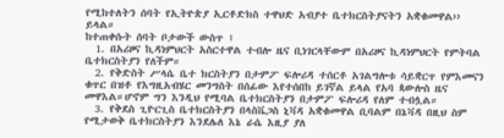የሚከተለትን ሰባት የኢትዮጵያ ኢርቶድክስ ተዋህድ አብያተ ቤተክርስትያናትን አቋቁመዋል›› ይላል።
ከተጠቀሱት ሰባት ቦታውች ውስጥ ፤
  1. በአሪዞና ኪዳነምህርት አስርተዋል ተብሎ ዜና ቢነገርላቸውም በአሪዞና ኪዳነምህርት የምትባል ቤተክርስትያን የለችም።
  2. የቅድስት ሥላሴ ቤተ ክርስትያን በታምፖ ፍሎሪዳ ተሰርቶ አገልግሎቱ ሳይቋርጥ የምእመናን ቁጥር በዝቶ የእግዚአብሄር መንግስት በሰፊው እየተሰበከ ይገኛል ይላል የአባ ጳውሎስ ዜና መዋእል።ሆኖም ግን እንዲህ የሚባል ቤተክርስትያን በታምፖ ፍሎሪዳ የለም ተብሏል።
  3. የቅደስ ጊዮርጊስ ቤተክርስትያን በላስቬጋስ ኒቫዳ አቋቁመዋል ቢባልም በኔቫዳ በዚህ ስም የሚታወቅ ቤተክርስትያን እንደሌለ እኔ ራሴ እዚያ ያለ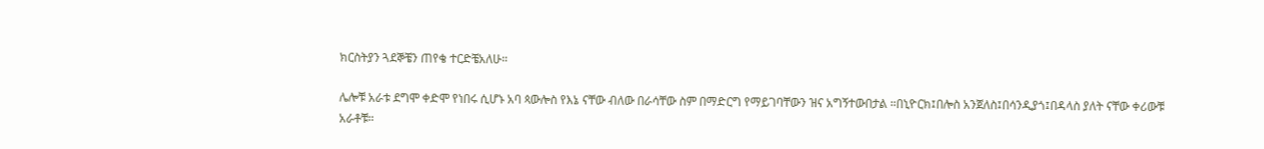ክርስትያን ጓደኞቼን ጠየቄ ተርድቼአለሁ።

ሌሎቹ አራቱ ደግሞ ቀድሞ የነበሩ ሲሆኑ አባ ጳውሎስ የእኔ ናቸው ብለው በራሳቸው ስም በማድርግ የማይገባቸውን ዝና አግኝተውበታል ።በኒዮርክ፤በሎስ አንጀለስ፤በሳንዲያጎ፤በዳላስ ያለት ናቸው ቀሪውቹ አራቶቹ።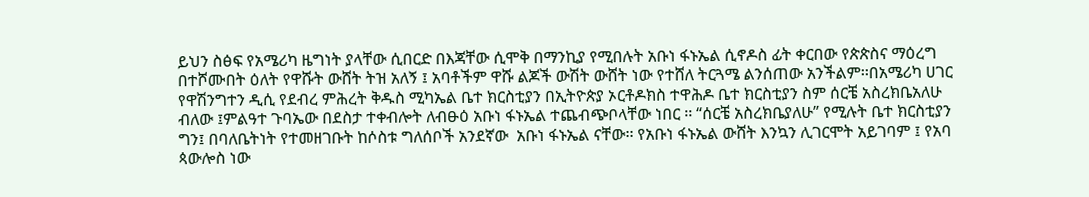ይህን ስፅፍ የአሜሪካ ዜግነት ያላቸው ሲበርድ በእጃቸው ሲሞቅ በማንኪያ የሚበሉት አቡነ ፋኑኤል ሲኖዶስ ፊት ቀርበው የጵጵስና ማዕረግ በተሾሙበት ዕለት የዋሹት ውሸት ትዝ አለኝ ፤ አባቶችም ዋሹ ልጆች ውሽት ውሸት ነው የተሸለ ትርጓሜ ልንሰጠው አንችልም፡፡በአሜሪካ ሀገር የዋሽንግተን ዲሲ የደብረ ምሕረት ቅዱስ ሚካኤል ቤተ ክርስቲያን በኢትዮጵያ ኦርቶዶክስ ተዋሕዶ ቤተ ክርስቲያን ስም ሰርቼ አስረክቤአለሁ ብለው ፤ምልዓተ ጉባኤው በደስታ ተቀብሎት ለብፁዕ አቡነ ፋኑኤል ተጨብጭቦላቸው ነበር ፡፡ “ሰርቼ አስረክቤያለሁ” የሚሉት ቤተ ክርስቲያን ግን፤ በባለቤትነት የተመዘገቡት ከሶስቱ ግለሰቦች አንደኛው  አቡነ ፋኑኤል ናቸው፡፡ የአቡነ ፋኑኤል ውሸት እንኳን ሊገርሞት አይገባም ፤ የአባ ጳውሎስ ነው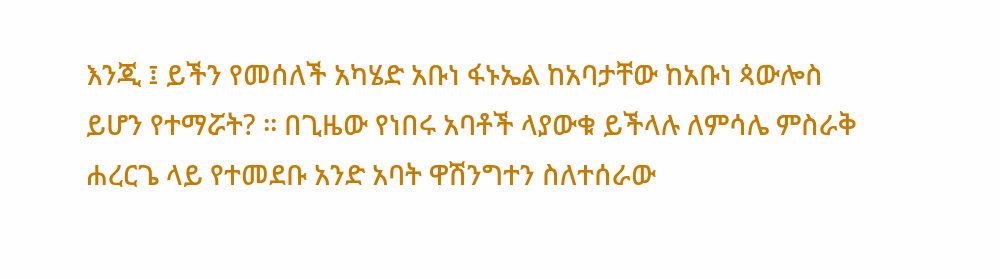እንጂ ፤ ይችን የመሰለች አካሄድ አቡነ ፋኑኤል ከአባታቸው ከአቡነ ጳውሎስ ይሆን የተማሯት? ፡፡ በጊዜው የነበሩ አባቶች ላያውቁ ይችላሉ ለምሳሌ ምስራቅ ሐረርጌ ላይ የተመደቡ አንድ አባት ዋሽንግተን ስለተሰራው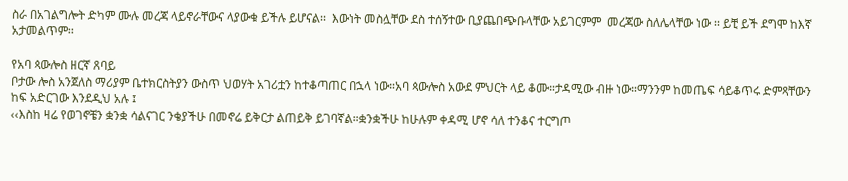ስራ በአገልግሎት ድካም ሙሉ መረጃ ላይኖራቸውና ላያውቁ ይችሉ ይሆናል፡፡  እውነት መስሏቸው ደስ ተሰኝተው ቢያጨበጭቡላቸው አይገርምም  መረጃው ስለሌላቸው ነው ፡፡ ይቺ ይች ደግሞ ከእኛ አታመልጥም፡፡

የአባ ጳውሎስ ዘርኛ ጸባይ
ቦታው ሎስ አንጀለስ ማሪያም ቤተክርስትያን ውስጥ ህወሃት አገሪቷን ከተቆጣጠር በኋላ ነው።አባ ጳውሎስ አውደ ምህርት ላይ ቆሙ።ታዳሚው ብዙ ነው።ማንንም ከመጤፍ ሳይቆጥሩ ድምጻቸውን ከፍ አድርገው እንደዲህ አሉ ፤
‹‹እስከ ዛሬ የወገኖቼን ቋንቋ ሳልናገር ንቄያችሁ በመኖሬ ይቅርታ ልጠይቅ ይገባኛል።ቋንቋችሁ ከሁሉም ቀዳሚ ሆኖ ሳለ ተንቆና ተርግጦ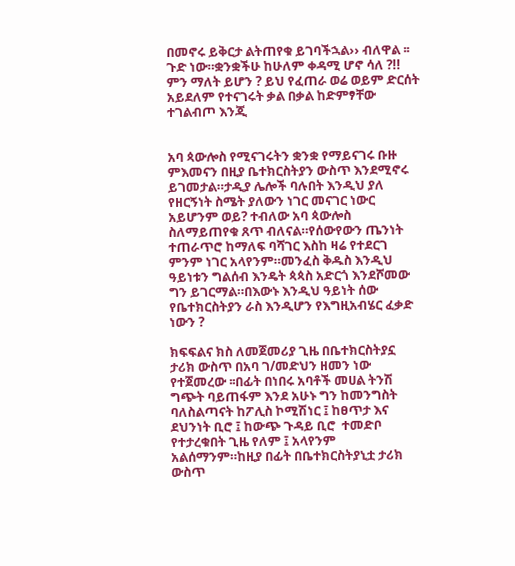በመኖሩ ይቅርታ ልትጠየቁ ይገባችኋል›› ብለዋል ፡፡ጉድ ነው።ቋንቋችሁ ከሁለም ቀዳሚ ሆኖ ሳለ ?!! ምን ማለት ይሆን ? ይህ የፈጠራ ወሬ ወይም ድርሰት አይደለም የተናገሩት ቃል በቃል ከድምፃቸው ተገልብጦ እንጂ


አባ ጳውሎስ የሚናገሩትን ቋንቋ የማይናገሩ ቡዙ ምእመናን በዚያ ቤተክርስትያን ውስጥ እንደሚኖሩ ይገመታል።ታዲያ ሌሎች ባሉበት እንዲህ ያለ የዘርኝነት ስሜት ያለውን ነገር መናገር ነውር አይሆንም ወይ? ተብለው አባ ጳውሎስ ስለማይጠየቁ ጸጥ ብለናል።የሰውየውን ጤንነት ተጠራጥሮ ከማለፍ ባሻገር እስከ ዛሬ የተደርገ ምንም ነገር አላየንም።መንፈስ ቅዱስ እንዲህ ዓይነቱን ግልሰብ እንዴት ጳጳስ አድርጎ እንደሾመው ግን ይገርማል።በእውኑ እንዲህ ዓይነት ሰው የቤተክርስትያን ራስ እንዲሆን የእግዚአብሄር ፈቃድ ነውን ?

ክፍፍልና ክስ ለመጀመሪያ ጊዜ በቤተክርስትያኗ ታሪክ ውስጥ በአባ ገ/መድህን ዘመን ነው የተጀመረው ፡፡በፊት በነበሩ አባቶች መሀል ትንሽ ግጭት ባይጠፋም እንደ አሁኑ ግን ከመንግስት ባለስልጣናት ከፖሊስ ኮሚሽነር ፤ ከፀጥታ እና ደህንነት ቢሮ ፤ ከውጭ ጉዳይ ቢሮ  ተመድቦ የተታረቁበት ጊዜ የለም ፤ አላየንም አልሰማንም።ከዚያ በፊት በቤተክርስትያኒቷ ታሪክ ውስጥ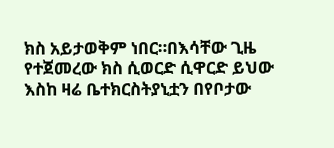ክስ አይታወቅም ነበር።በእሳቸው ጊዜ የተጀመረው ክስ ሲወርድ ሲዋርድ ይህው እስከ ዛሬ ቤተክርስትያኒቷን በየቦታው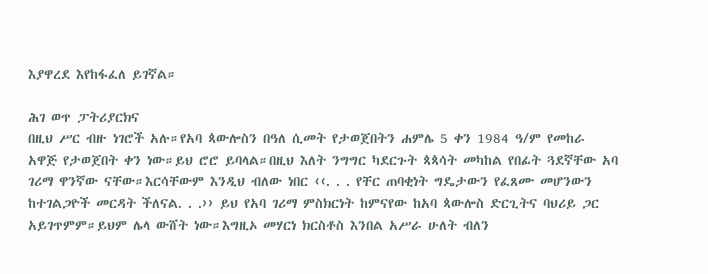እያዋረደ እየከፋፈለ ይገኛል።

ሕገ ወጥ ፓትሪያርክና
በዚህ ሥር ብዙ ነገሮች አሉ።የአባ ጳውሎስን በዓለ ሲመት የታወጀበትን ሐምሌ 5 ቀን 1984 ዓ/ም የመከራ አዋጅ የታወጀበት ቀን ነው።ይህ ሮሮ ይባላል።በዚህ እለት ንግግር ካደርጉት ጳጳሳት መካከል የበፊት ጓደኛቸው አባ ገሪማ ዋንኛው ናቸው።እርሳቸውም እንዲህ ብለው ነበር ‹‹. . . የቸር ጠባቂነት ግዴታውን የፈጸሙ መሆንውን ከተገልጋዮች መርዳት ችለናል. . .›› ይህ የአባ ገሪማ ምስክርነት ከምናየው ከአባ ጳውሎስ ድርጊትና ባህሪይ ጋር አይገጥምም።ይህም ሌላ ውሸት ነው።እግዚኦ መሃርነ ክርስቶስ እንበል አሥራ ሁለት ብለን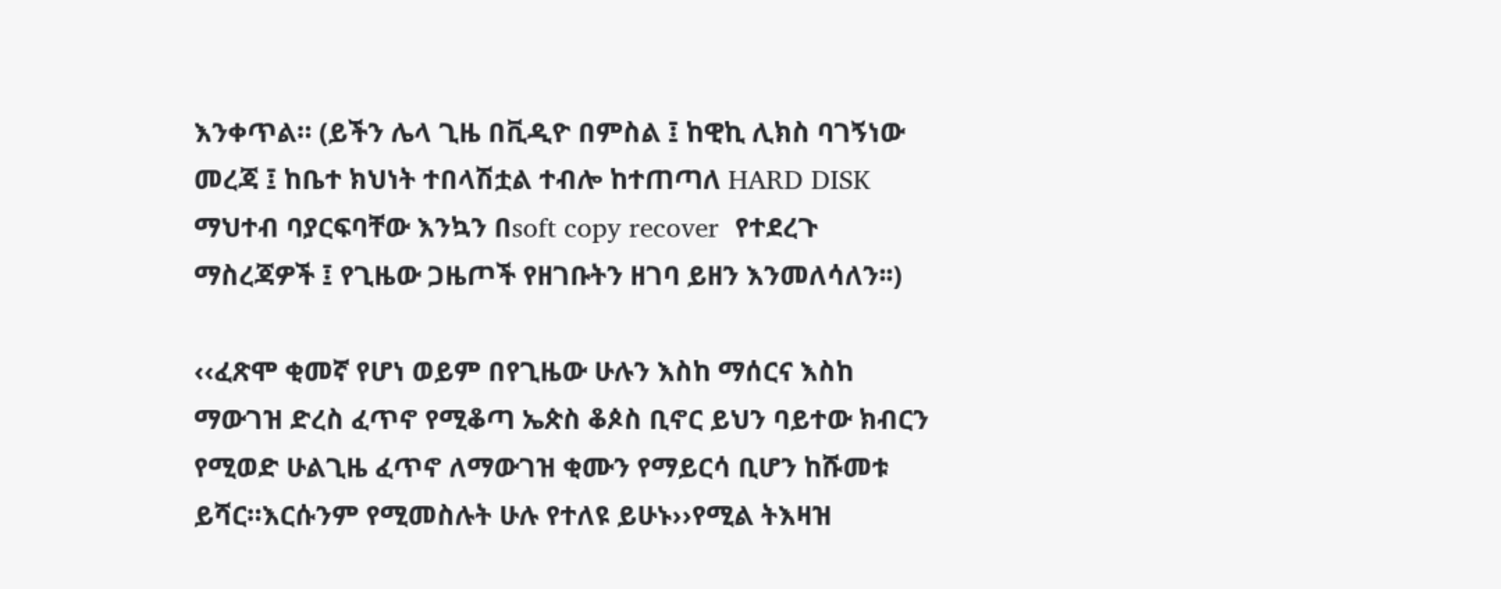እንቀጥል። (ይችን ሌላ ጊዜ በቪዲዮ በምስል ፤ ከዊኪ ሊክስ ባገኝነው መረጃ ፤ ከቤተ ክህነት ተበላሽቷል ተብሎ ከተጠጣለ HARD DISK  ማህተብ ባያርፍባቸው እንኳን በsoft copy recover  የተደረጉ ማስረጃዎች ፤ የጊዜው ጋዜጦች የዘገቡትን ዘገባ ይዘን እንመለሳለን፡፡)

‹‹ፈጽሞ ቂመኛ የሆነ ወይም በየጊዜው ሁሉን እስከ ማሰርና እስከ ማውገዝ ድረስ ፈጥኖ የሚቆጣ ኤጵስ ቆጶስ ቢኖር ይህን ባይተው ክብርን የሚወድ ሁልጊዜ ፈጥኖ ለማውገዝ ቂሙን የማይርሳ ቢሆን ከሹመቱ ይሻር።እርሱንም የሚመስሉት ሁሉ የተለዩ ይሁኑ››የሚል ትእዛዝ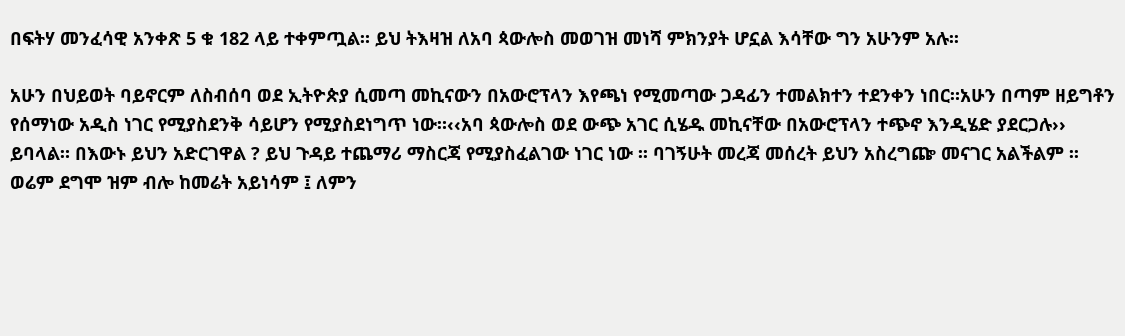በፍትሃ መንፈሳዊ አንቀጽ 5 ቁ 182 ላይ ተቀምጧል። ይህ ትእዛዝ ለአባ ጳውሎስ መወገዝ መነሻ ምክንያት ሆኗል እሳቸው ግን አሁንም አሉ፡፡

አሁን በህይወት ባይኖርም ለስብሰባ ወደ ኢትዮጵያ ሲመጣ መኪናውን በአውሮፕላን እየጫነ የሚመጣው ጋዳፊን ተመልክተን ተደንቀን ነበር።አሁን በጣም ዘይግቶን የሰማነው አዲስ ነገር የሚያስደንቅ ሳይሆን የሚያስደነግጥ ነው።‹‹አባ ጳውሎስ ወደ ውጭ አገር ሲሄዱ መኪናቸው በአውሮፕላን ተጭኖ እንዲሄድ ያደርጋሉ›› ይባላል። በእውኑ ይህን አድርገዋል ? ይህ ጉዳይ ተጨማሪ ማስርጃ የሚያስፈልገው ነገር ነው ፡፡ ባገኝሁት መረጃ መሰረት ይህን አስረግጬ መናገር አልችልም ፡፡ ወሬም ደግሞ ዝም ብሎ ከመሬት አይነሳም ፤ ለምን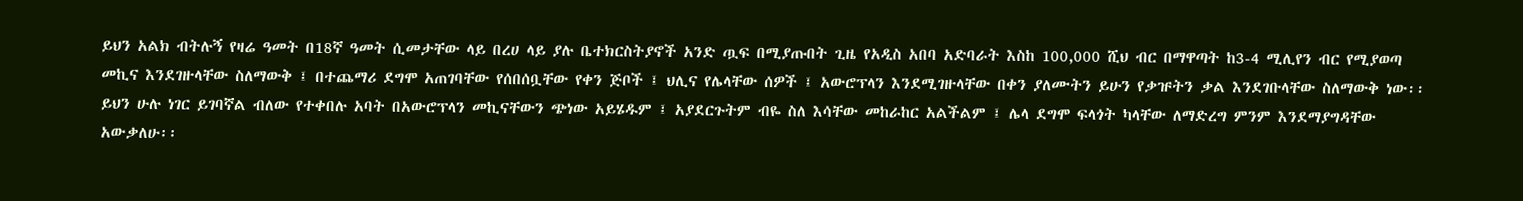ይህን አልክ ብትሉኝ የዛሬ ዓመት በ18ኛ ዓመት ሲመታቸው ላይ በረሀ ላይ ያሉ ቤተክርስትያኖች አንድ ጧፍ በሚያጡበት ጊዜ የአዲስ አበባ አድባራት እስከ 100,000 ሺህ ብር በማዋጣት ከ3-4 ሚሊየን ብር የሚያወጣ መኪና እንደገዙላቸው ስለማውቅ ፤ በተጨማሪ ደግሞ አጠገባቸው የሰበሰቧቸው የቀን ጅቦች ፤ ህሊና የሌላቸው ሰዎች ፤ አውሮፕላን እንደሚገዙላቸው በቀን ያለሙትን ይሁን የቃዡትን ቃል እንደገቡላቸው ስለማውቅ ነው፡፡ ይህን ሁሉ ነገር ይገባኛል ብለው የተቀበሉ አባት በአውሮፕላን መኪናቸውን ጭነው አይሄዱም ፤ አያደርጉትም ብዬ ስለ እሳቸው መከራከር አልችልም ፤ ሌላ ደግሞ ፍላጎት ካላቸው ለማድረግ ምንም እንደማያግዳቸው አውቃለሁ፡፡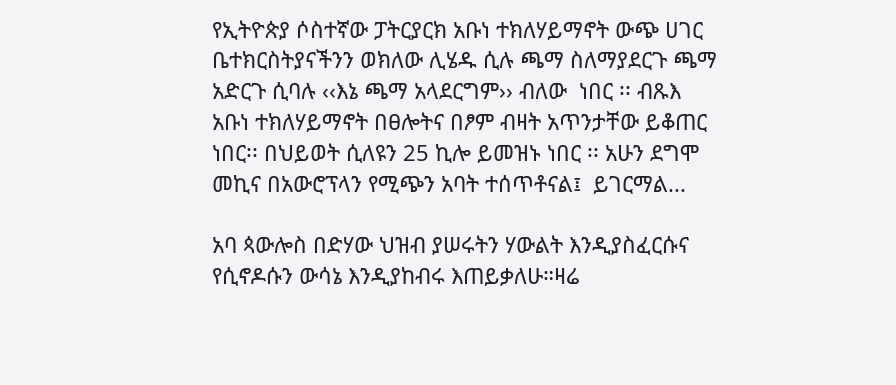የኢትዮጵያ ሶስተኛው ፓትርያርክ አቡነ ተክለሃይማኖት ውጭ ሀገር ቤተክርስትያናችንን ወክለው ሊሄዱ ሲሉ ጫማ ስለማያደርጉ ጫማ አድርጉ ሲባሉ ‹‹እኔ ጫማ አላደርግም›› ብለው  ነበር ፡፡ ብጹእ አቡነ ተክለሃይማኖት በፀሎትና በፆም ብዛት አጥንታቸው ይቆጠር ነበር፡፡ በህይወት ሲለዩን 25 ኪሎ ይመዝኑ ነበር ፡፡ አሁን ደግሞ መኪና በአውሮፕላን የሚጭን አባት ተሰጥቶናል፤  ይገርማል...

አባ ጳውሎስ በድሃው ህዝብ ያሠሩትን ሃውልት እንዲያስፈርሱና የሲኖዶሱን ውሳኔ እንዲያከብሩ እጠይቃለሁ።ዛሬ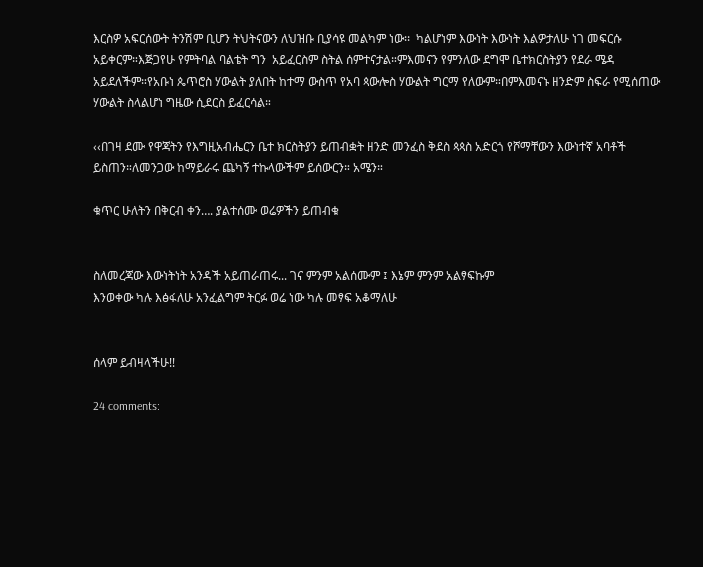እርስዎ አፍርሰውት ትንሽም ቢሆን ትህትናውን ለህዝቡ ቢያሳዩ መልካም ነው፡፡  ካልሆነም እውነት እውነት እልዎታለሁ ነገ መፍርሱ አይቀርም።እጅጋየሁ የምትባል ባልቴት ግን  አይፈርስም ስትል ሰምተናታል።ምእመናን የምንለው ደግሞ ቤተክርስትያን የደራ ሜዳ አይደለችም።የአቡነ ጴጥሮስ ሃውልት ያለበት ከተማ ውስጥ የአባ ጳውሎስ ሃውልት ግርማ የለውም።በምእመናኑ ዘንድም ስፍራ የሚሰጠው ሃውልት ስላልሆነ ግዜው ሲደርስ ይፈርሳል።

‹‹በገዛ ደሙ የዋጃትን የእግዚአብሔርን ቤተ ክርስትያን ይጠብቋት ዘንድ መንፈስ ቅደስ ጳጳስ አድርጎ የሾማቸውን እውነተኛ አባቶች ይስጠን።ለመንጋው ከማይራሩ ጨካኝ ተኩላውችም ይሰውርን። አሜን።

ቁጥር ሁለትን በቅርብ ቀን…. ያልተሰሙ ወሬዎችን ይጠብቁ


ስለመረጃው እውነትነት አንዳች አይጠራጠሩ... ገና ምንም አልሰሙም ፤ እኔም ምንም አልፃፍኩም
እንወቀው ካሉ እፅፋለሁ አንፈልግም ትርፉ ወሬ ነው ካሉ መፃፍ አቆማለሁ


ሰላም ይብዛላችሁ!!

24 comments: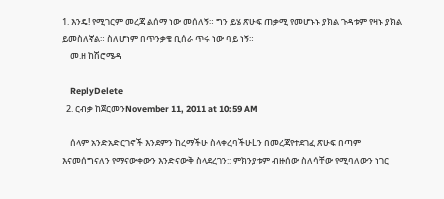1. እንዴ! የሚገርም መረጃ ልሰማ ነው መሰለኝ። ግን ይሄ ጽሁፍ ጠቃሚ የመሆኑኑ ያክል ጉዳቱም የዛኑ ያክል ይመስለኛል። ስለሆነም በጥንቃቄ ቢሰራ ጥሩ ነው ባይ ነኝ።
    መ.ዘ ከሽሮሜዳ

    ReplyDelete
  2. ርብቃ ከጀርመንNovember 11, 2011 at 10:59 AM

    ሰላም አንድአድርገኖች እንደምን ከረማችሁ ስላቀረባችሁLን በመረጃየተደገፈ ጽሁፍ በጣም እናመሰግናለን የማናውቀውን እንድናውቅ ስላደረገን:: ምክንያቱም ብዙሰው ስለሳቸው የሚባለውን ነገር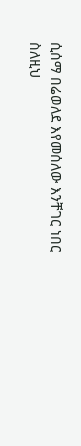ሲሰማ በሬወለደ እየመሰለው እንቸገር ነበር ስለዚህ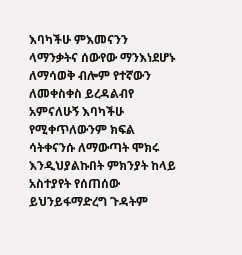እባካችሁ ምእመናንን ላማንቃትና ሰውየው ማንእነደሆኑ ለማሳወቅ ብሎም የተኛውን ለመቀስቀስ ይረዳልብየ አምናለሁኝ እባካችሁ የሚቀጥለውንም ክፍል ሳትቀናንሱ ለማውጣት ሞክሩ እንዲህያልኩበት ምክንያት ከላይ አስተያየት የሰጠሰው ይህንይፋማድረግ ጉዳትም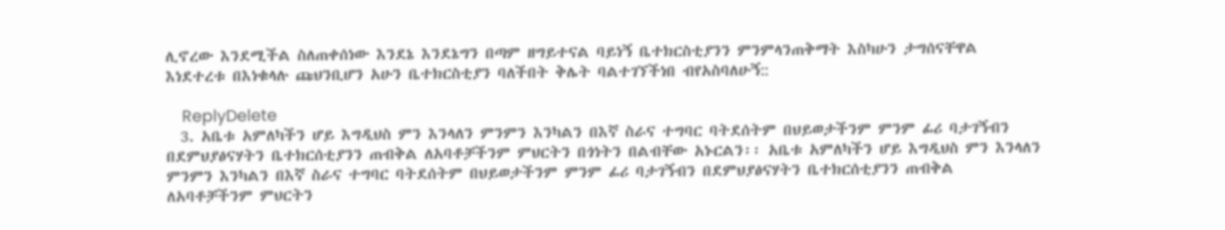ሊኖረው እንደሚችል ስለጠቀሰነው እንደኔ እንደኔግን በጣም ዘግይተናል ባይነኝ ቤተክርስቲያንን ምንምላንጠቅማት እስካሁን ታግሰናቸዋል እነደተረቱ በእነቁላሉ ጩህንቢሆን አሁን ቤተክርስቲያን ባለችበት ቅሌት ባልተገኘችነበ ብየአስባለሁኝ::

    ReplyDelete
  3. አቤቱ አምለካችን ሆይ እግዲህስ ምን እንላለን ምንምን እንካልን በእኛ ስራና ተግባር ባትደሰትም በህይወታችንም ምንም ፊሪ ባታገኝብን በደምህያፅናሃትን ቤተክርሰቲያንን ጠብቅል ለአባቶቻችንም ምህርትን በጎነትን በልብቸው አኑርልን፡፡ አቤቱ አምለካችን ሆይ እግዲህስ ምን እንላለን ምንምን እንካልን በእኛ ስራና ተግባር ባትደሰትም በህይወታችንም ምንም ፊሪ ባታገኝብን በደምህያፅናሃትን ቤተክርሰቲያንን ጠብቅል ለአባቶቻችንም ምህርትን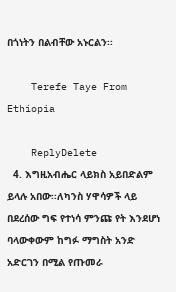በጎነትን በልብቸው አኑርልን፡፡

    Terefe Taye From Ethiopia

    ReplyDelete
  4. እግዚአብሔር ላይክስ አይበድልም ይላሉ አበው፡፡ለካንስ ሃዋሳዎች ላይ በደረሰው ግፍ የተነሳ ምንጩ የት እንደሆነ ባላውቀውም ከግፉ ማግስት አንድ አድርገን በሚል የጡመራ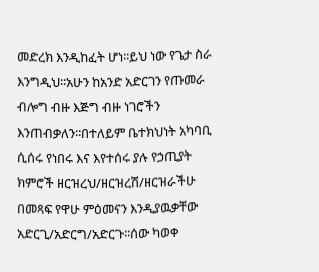መድረክ እንዲከፈት ሆነ፡፡ይህ ነው የጌታ ስራ እንግዲህ፡፡አሁን ከአንድ አድርገን የጡመራ ብሎግ ብዙ እጅግ ብዙ ነገሮችን እንጠብቃለን፡፡በተለይም ቤተክህነት አካባቢ ሲሰሩ የነበሩ እና እየተሰሩ ያሉ የኃጢያት ክምሮች ዘርዝረህ/ዘርዝረሽ/ዘርዝራችሁ በመጻፍ የዋሁ ምዕመናን እንዲያዉቃቸው አድርጊ/አድርግ/አድርጉ፡፡ሰው ካወቀ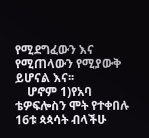የሚደግፈውን እና የሚጠላውን የሚያውቅ ይሆናል እና፡፡
    ሆኖም 1)የአባ ቴዎፍሎስን ሞት የተቀበሉ 16ቱ ጳጳሳት ብላችሁ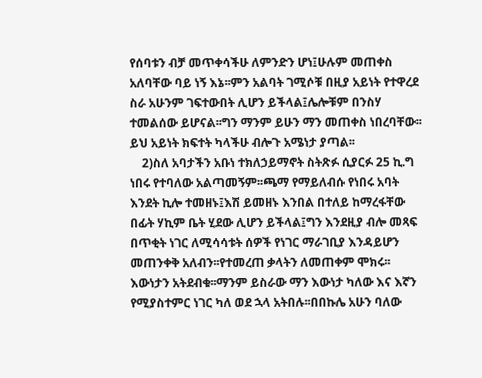የሰባቱን ብቻ መጥቀሳችሁ ለምንድን ሆነ፤ሁሉም መጠቀስ አለባቸው ባይ ነኝ እኔ፡፡ምን አልባት ገሚሶቹ በዚያ አይነት የተዋረደ ስራ አሁንም ገፍተውበት ሊሆን ይችላል፤ሌሎቹም በንስሃ ተመልሰው ይሆናል፡፡ግን ማንም ይሁን ማን መጠቀስ ነበረባቸው፡፡ይህ አይነት ክፍተት ካላችሁ ብሎጉ አሜነታ ያጣል፡፡
    2)ስለ አባታችን አቡነ ተክለኃይማኖት ስትጽፉ ሲያርፉ 25 ኪ.ግ ነበሩ የተባለው አልጣመኝም፡፡ጫማ የማይለብሱ የነበሩ አባት እንደት ኪሎ ተመዘኑ፤እሽ ይመዘኑ እንበል በተለይ ከማረፋቸው በፊት ሃኪም ቤት ሂደው ሊሆን ይችላል፤ግን እንደዚያ ብሎ መጻፍ በጥቂት ነገር ለሚሳሳቱት ሰዎች የነገር ማራገቢያ እንዳይሆን መጠንቀቅ አለብን፡፡የተመረጠ ቃላትን ለመጠቀም ሞክሩ፡፡እውነታን አትደብቁ፡፡ማንም ይስራው ማን እውነታ ካለው እና እኛን የሚያስተምር ነገር ካለ ወደ ኋላ አትበሉ፡፡በበኩሌ አሁን ባለው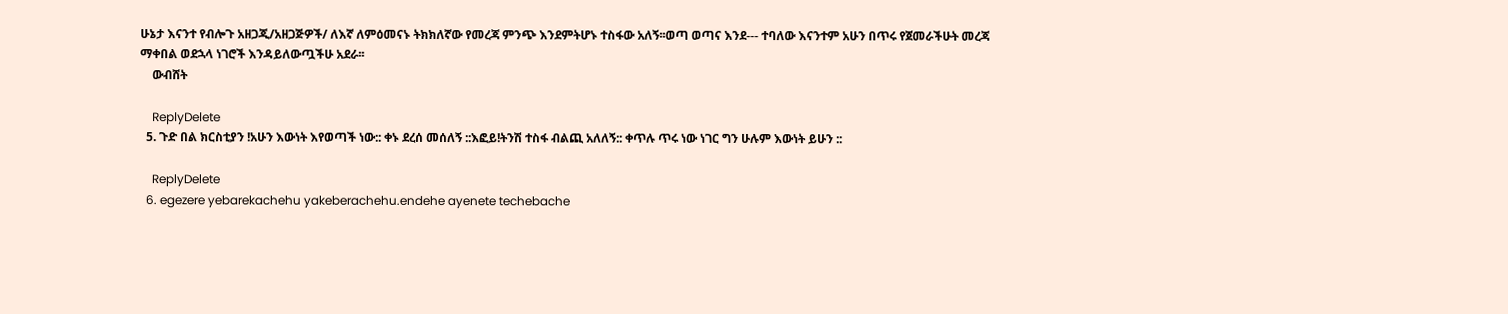ሁኔታ እናንተ የብሎጉ አዘጋጂ/አዘጋጅዎች/ ለእኛ ለምዕመናኑ ትክክለኛው የመረጃ ምንጭ እንደምትሆኑ ተስፋው አለኝ፡፡ወጣ ወጣና እንደ--- ተባለው እናንተም አሁን በጥሩ የጀመራችሁት መረጃ ማቀበል ወደኋላ ነገሮች እንዳይለውጧችሁ አደራ፡፡
    ውብሸት

    ReplyDelete
  5. ጉድ በል ክርስቲያን !አሁን እውነት እየወጣች ነው:: ቀኑ ደረሰ መሰለኝ ::እፎይ!ትንሽ ተስፋ ብልጪ አለለኝ:: ቀጥሉ ጥሩ ነው ነገር ግን ሁሉም እውነት ይሁን ::

    ReplyDelete
  6. egezere yebarekachehu yakeberachehu.endehe ayenete techebache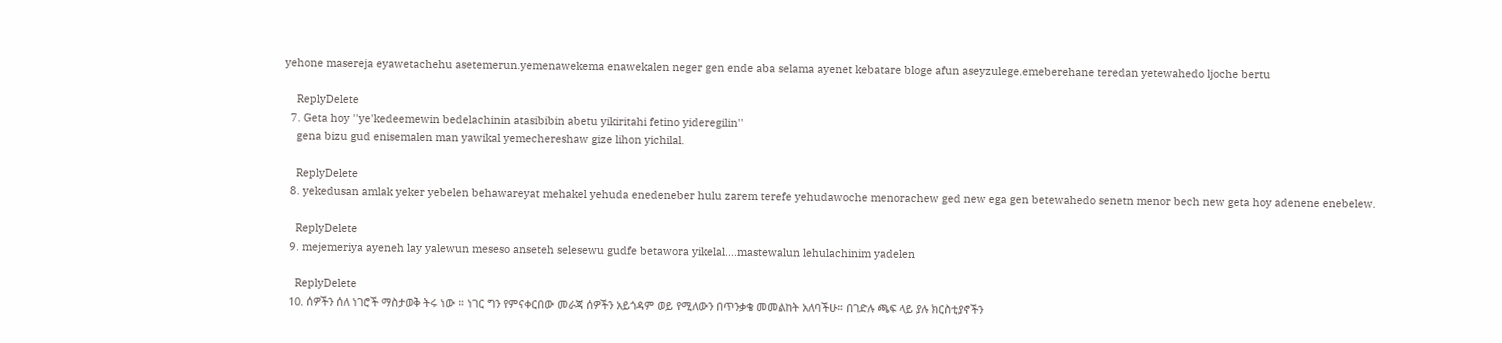yehone masereja eyawetachehu asetemerun.yemenawekema enawekalen neger gen ende aba selama ayenet kebatare bloge afun aseyzulege.emeberehane teredan yetewahedo ljoche bertu

    ReplyDelete
  7. Geta hoy ''ye'kedeemewin bedelachinin atasibibin abetu yikiritahi fetino yideregilin''
    gena bizu gud enisemalen man yawikal yemechereshaw gize lihon yichilal.

    ReplyDelete
  8. yekedusan amlak yeker yebelen behawareyat mehakel yehuda enedeneber hulu zarem terefe yehudawoche menorachew ged new ega gen betewahedo senetn menor bech new geta hoy adenene enebelew.

    ReplyDelete
  9. mejemeriya ayeneh lay yalewun meseso anseteh selesewu gudfe betawora yikelal....mastewalun lehulachinim yadelen

    ReplyDelete
  10. ሰዎችን ሰለ ነገሮች ማስታወቅ ትሩ ነው ። ነገር ግን የምናቀርበው መራጃ ሰዎችን አይጎዳም ወይ የሚለውን በጥንቃቄ መመልከት አለባችሁ። በገድሉ ጫፍ ላይ ያሉ ክርስቲያኖችን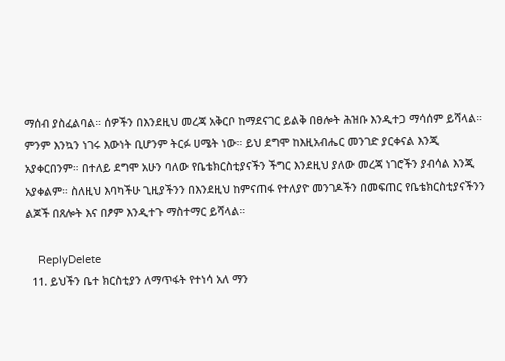ማሰብ ያስፈልባል። ሰዎችን በእንደዚህ መረጃ አቅርቦ ከማደናገር ይልቅ በፀሎት ሕዝቡ እንዲተጋ ማሳሰም ይሻላል። ምንም እንኳን ነገሩ እውነት ቢሆንም ትርፉ ሀሜት ነው። ይህ ደግሞ ከእዚአብሔር መንገድ ያርቀናል እንጂ አያቀርበንም። በተለይ ደግሞ አሁን ባለው የቤቴክርስቲያናችን ችግር እንደዚህ ያለው መረጃ ነገሮችን ያብሳል እንጂ አያቀልም። ስለዚህ እባካችሁ ጊዚያችንን በእንደዚህ ከምናጠፋ የተለያዮ መንገዶችን በመፍጠር የቤቴክርስቲያናችንን ልጆች በጸሎት እና በፆም እንዲተጉ ማስተማር ይሻላል።

    ReplyDelete
  11. ይህችን ቤተ ክርስቲያን ለማጥፋት የተነሳ አለ ማን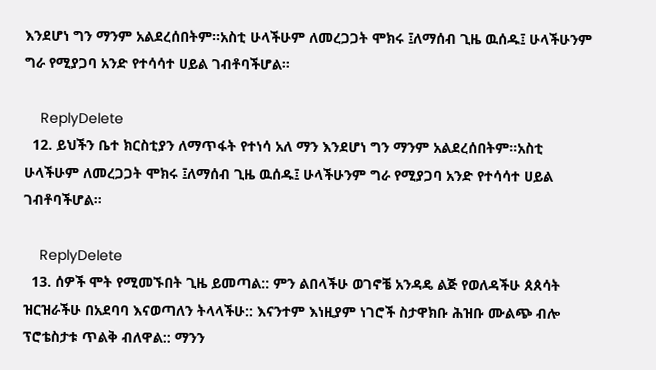እንደሆነ ግን ማንም አልደረሰበትም፡፡አስቲ ሁላችሁም ለመረጋጋት ሞክሩ ፤ለማሰብ ጊዜ ዉሰዱ፤ ሁላችሁንም ግራ የሚያጋባ አንድ የተሳሳተ ሀይል ገብቶባችሆል፡፡

    ReplyDelete
  12. ይህችን ቤተ ክርስቲያን ለማጥፋት የተነሳ አለ ማን እንደሆነ ግን ማንም አልደረሰበትም፡፡አስቲ ሁላችሁም ለመረጋጋት ሞክሩ ፤ለማሰብ ጊዜ ዉሰዱ፤ ሁላችሁንም ግራ የሚያጋባ አንድ የተሳሳተ ሀይል ገብቶባችሆል፡፡

    ReplyDelete
  13. ሰዎች ሞት የሚመኙበት ጊዜ ይመጣል:: ምን ልበላችሁ ወገኖቼ አንዳዴ ልጅ የወለዳችሁ ጰጰሳት ዝርዝራችሁ በአደባባ እናወጣለን ትላላችሁ:: እናንተም እነዚያም ነገሮች ስታዋክቡ ሕዝቡ ሙልጭ ብሎ ፕሮቴስታቱ ጥልቅ ብለዋል:: ማንን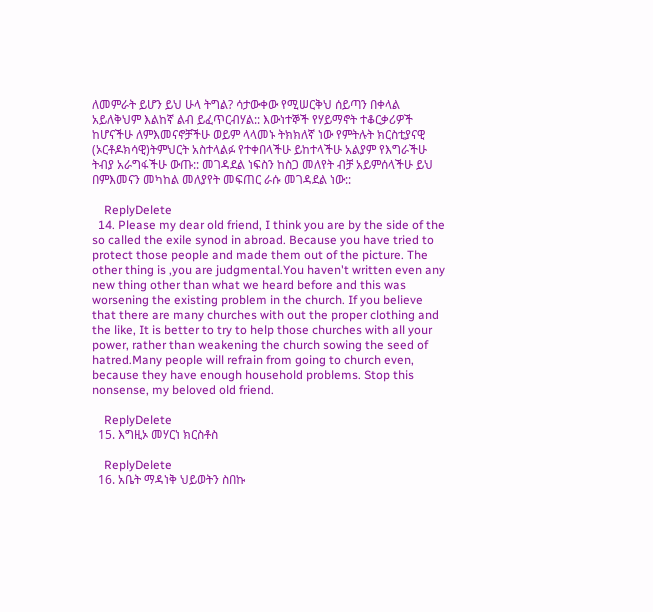ለመምራት ይሆን ይህ ሁላ ትግል? ሳታውቀው የሚሠርቅህ ሰይጣን በቀላል አይለቅህም እልከኛ ልብ ይፈጥርብሃል:: እውነተኞች የሃይማኖት ተቆርቃሪዎች ከሆናችሁ ለምእመናኖቻችሁ ወይም ላላመኑ ትክክለኛ ነው የምትሉት ክርስቲያናዊ (ኦርቶዶክሳዊ)ትምህርት አስተላልፉ የተቀበላችሁ ይከተላችሁ አልያም የእግራችሁ ትብያ አራግፋችሁ ውጡ:: መገዳደል ነፍስን ከስጋ መለየት ብቻ አይምሰላችሁ ይህ በምእመናን መካከል መለያየት መፍጠር ራሱ መገዳደል ነው::

    ReplyDelete
  14. Please my dear old friend, I think you are by the side of the so called the exile synod in abroad. Because you have tried to protect those people and made them out of the picture. The other thing is ,you are judgmental.You haven't written even any new thing other than what we heard before and this was worsening the existing problem in the church. If you believe that there are many churches with out the proper clothing and the like, It is better to try to help those churches with all your power, rather than weakening the church sowing the seed of hatred.Many people will refrain from going to church even, because they have enough household problems. Stop this nonsense, my beloved old friend.

    ReplyDelete
  15. እግዚኦ መሃርነ ክርስቶስ

    ReplyDelete
  16. አቤት ማዳነቅ ህይወትን ስበኩ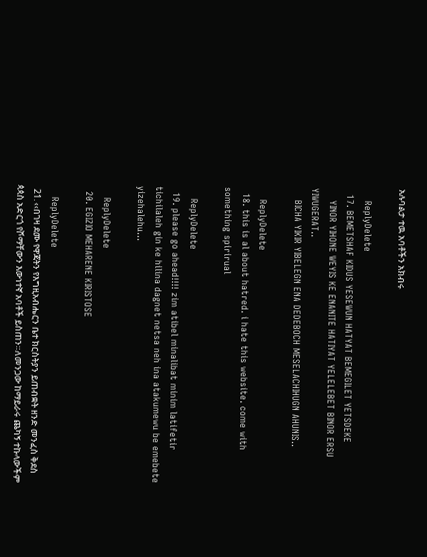አሉባልታ ተዉ አባቶችን አክብሩ

    ReplyDelete
  17. BEMETSHAF KIDUS YESEWUN HATYAT BEMEGILET YETSDEKE
    YINOR YIHONE WEYIS KE ENANITE HATIYAT YELELEBET BINOR ERSU YIWUGERAT..
    BICHA YIKIR YIBELEGN ENA DEDEBOCH MESELACHIHUGN AHUNIS..

    ReplyDelete
  18. this is al about hatred. i hate this website. come with something spirirual

    ReplyDelete
  19. please go ahead!!!! zim atibel minalibat minim latifetir tichilaleh gin ke hilina dagnet netsa neh ina atakumewu be emebete yizehalehu...

    ReplyDelete
  20. EGIZIO MEHARENE KIRISTOSE

    ReplyDelete
  21. ‹‹በገዛ ደሙ የዋጃትን የእግዚአብሔርን ቤተ ክርስትያን ይጠብቋት ዘንድ መንፈስ ቅደስ ጳጳስ አድርጎ የሾማቸውን እውነተኛ አባቶች ይስጠን።ለመንጋው ከማይራሩ ጨካኝ ተኩላውችም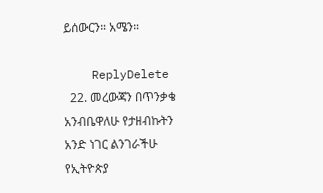ይሰውርን። አሜን።

    ReplyDelete
  22. መረውጃን በጥንቃቄ አንብቤዋለሁ የታዘብኩትን አንድ ነገር ልንገራችሁ የኢትዮጵያ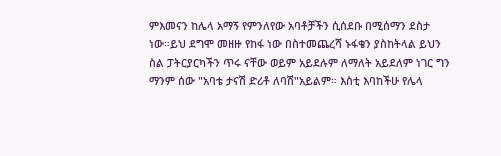ምእመናን ከሌላ አማኝ የምንለየው አባቶቻችን ሲሰደቡ በሚሰማን ደስታ ነው።ይህ ደግሞ መዘዙ የከፋ ነው በስተመጨረሻ ኑፋቄን ያስከትላል ይህን ስል ፓትርያርካችን ጥሩ ናቸው ወይም አይደሉም ለማለት አይደለም ነገር ግን ማንም ሰው "አባቴ ታናሽ ድሪቶ ለባሽ"አይልም። እስቲ እባከችሁ የሌላ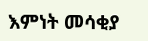እምነት መሳቂያ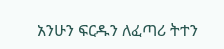አንሁን ፍርዱን ለፈጣሪ ትተን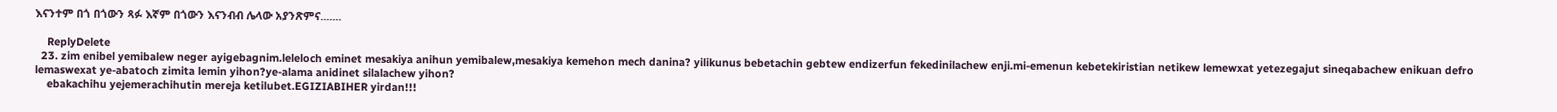እናንተም በጎ በጎውን ጻፉ እኛም በጎውን እናንብብ ሌላው አያንጽምና.......

    ReplyDelete
  23. zim enibel yemibalew neger ayigebagnim.leleloch eminet mesakiya anihun yemibalew,mesakiya kemehon mech danina? yilikunus bebetachin gebtew endizerfun fekedinilachew enji.mi-emenun kebetekiristian netikew lemewxat yetezegajut sineqabachew enikuan defro lemaswexat ye-abatoch zimita lemin yihon?ye-alama anidinet silalachew yihon?
    ebakachihu yejemerachihutin mereja ketilubet.EGIZIABIHER yirdan!!!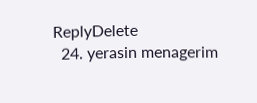ReplyDelete
  24. yerasin menagerim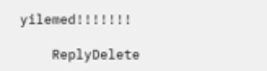yilemed!!!!!!!

    ReplyDelete